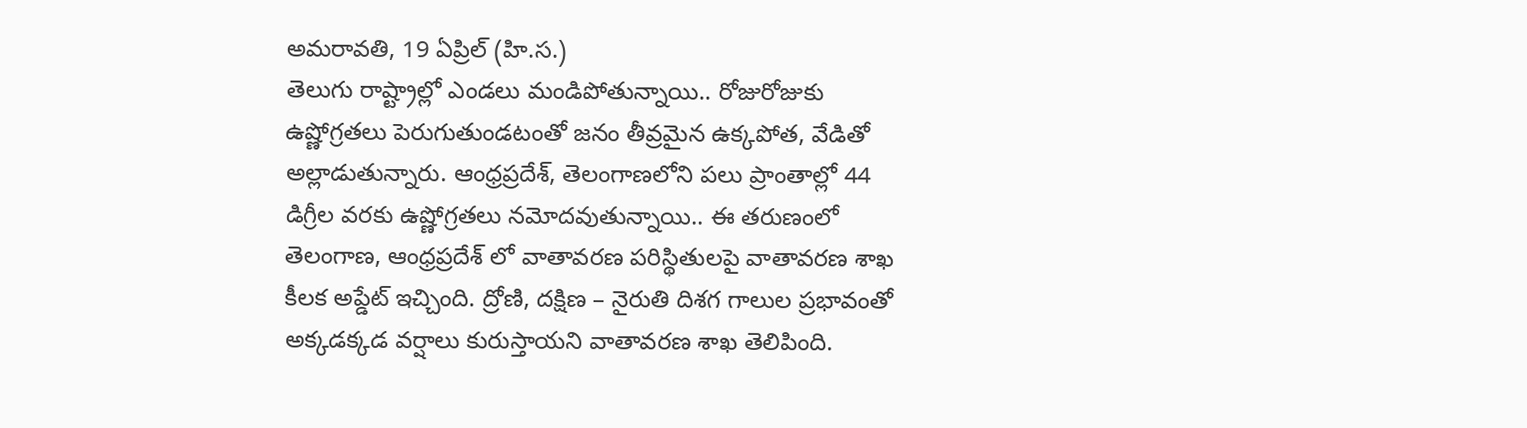అమరావతి, 19 ఏప్రిల్ (హి.స.)
తెలుగు రాష్ట్రాల్లో ఎండలు మండిపోతున్నాయి.. రోజురోజుకు ఉష్ణోగ్రతలు పెరుగుతుండటంతో జనం తీవ్రమైన ఉక్కపోత, వేడితో అల్లాడుతున్నారు. ఆంధ్రప్రదేశ్, తెలంగాణలోని పలు ప్రాంతాల్లో 44 డిగ్రీల వరకు ఉష్ణోగ్రతలు నమోదవుతున్నాయి.. ఈ తరుణంలో తెలంగాణ, ఆంధ్రప్రదేశ్ లో వాతావరణ పరిస్థితులపై వాతావరణ శాఖ కీలక అప్డేట్ ఇచ్చింది. ద్రోణి, దక్షిణ – నైరుతి దిశగ గాలుల ప్రభావంతో అక్కడక్కడ వర్షాలు కురుస్తాయని వాతావరణ శాఖ తెలిపింది.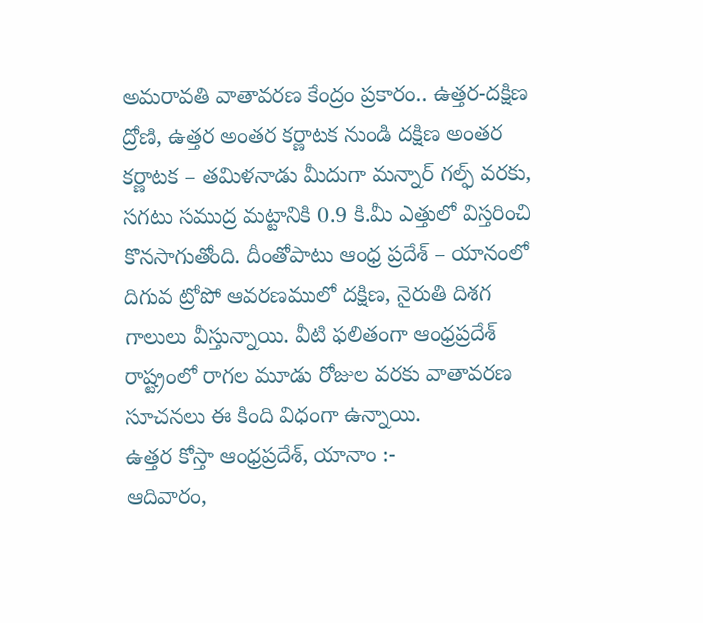అమరావతి వాతావరణ కేంద్రం ప్రకారం.. ఉత్తర-దక్షిణ ద్రోణి, ఉత్తర అంతర కర్ణాటక నుండి దక్షిణ అంతర కర్ణాటక – తమిళనాడు మీదుగా మన్నార్ గల్ఫ్ వరకు, సగటు సముద్ర మట్టానికి 0.9 కి.మీ ఎత్తులో విస్తరించి కొనసాగుతోంది. దీంతోపాటు ఆంధ్ర ప్రదేశ్ – యానంలో దిగువ ట్రోపో ఆవరణములో దక్షిణ, నైరుతి దిశగ గాలులు వీస్తున్నాయి. వీటి ఫలితంగా ఆంధ్రప్రదేశ్ రాష్ట్రంలో రాగల మూడు రోజుల వరకు వాతావరణ సూచనలు ఈ కింది విధంగా ఉన్నాయి.
ఉత్తర కోస్తా ఆంధ్రప్రదేశ్, యానాం :-
ఆదివారం,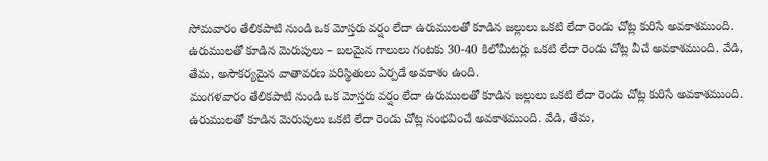సోమవారం తేలికపాటి నుండి ఒక మోస్తరు వర్షం లేదా ఉరుములతో కూడిన జల్లులు ఒకటి లేదా రెండు చోట్ల కురిసే అవకాశముంది. ఉరుములతో కూడిన మెరుపులు – బలమైన గాలులు గంటకు 30-40 కిలోమీటర్లు ఒకటి లేదా రెండు చోట్ల వీచే అవకాశముంది. వేడి, తేమ, అసౌకర్యమైన వాతావరణ పరిస్థితులు ఏర్పడే అవకాశం ఉంది.
మంగళవారం తేలికపాటి నుండి ఒక మోస్తరు వర్షం లేదా ఉరుములతో కూడిన జల్లులు ఒకటి లేదా రెండు చోట్ల కురిసే అవకాశముంది. ఉరుములతో కూడిన మెరుపులు ఒకటి లేదా రెండు చోట్ల సంభవించే అవకాశముంది. వేడి, తేమ,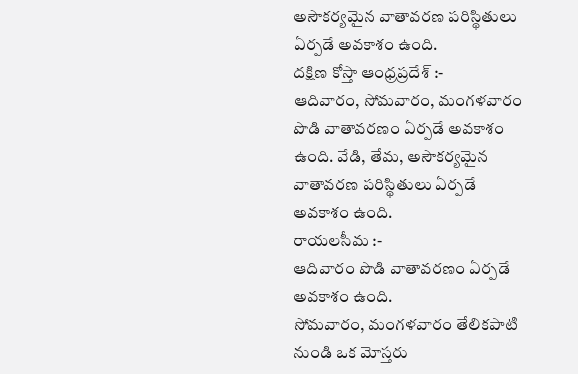అసౌకర్యమైన వాతావరణ పరిస్థితులు ఏర్పడే అవకాశం ఉంది.
దక్షిణ కోస్తా ఆంధ్రప్రదేశ్ :-
ఆదివారం, సోమవారం, మంగళవారం పొడి వాతావరణం ఏర్పడే అవకాశం ఉంది. వేడి, తేమ, అసౌకర్యమైన వాతావరణ పరిస్థితులు ఏర్పడే అవకాశం ఉంది.
రాయలసీమ :-
ఆదివారం పొడి వాతావరణం ఏర్పడే అవకాశం ఉంది.
సోమవారం, మంగళవారం తేలికపాటి నుండి ఒక మోస్తరు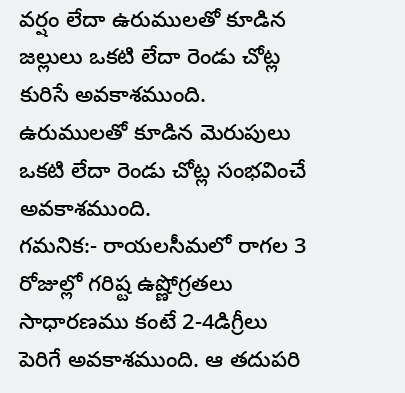వర్షం లేదా ఉరుములతో కూడిన జల్లులు ఒకటి లేదా రెండు చోట్ల కురిసే అవకాశముంది. ఉరుములతో కూడిన మెరుపులు ఒకటి లేదా రెండు చోట్ల సంభవించే అవకాశముంది.
గమనిక:- రాయలసీమలో రాగల 3 రోజుల్లో గరిష్ట ఉష్ణోగ్రతలు సాధారణము కంటే 2-4డిగ్రీలు పెరిగే అవకాశముంది. ఆ తదుపరి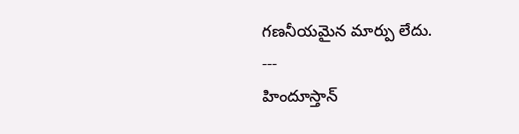గణనీయమైన మార్పు లేదు.
---
హిందూస్తాన్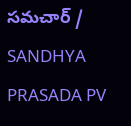సమచార్ / SANDHYA PRASADA PV